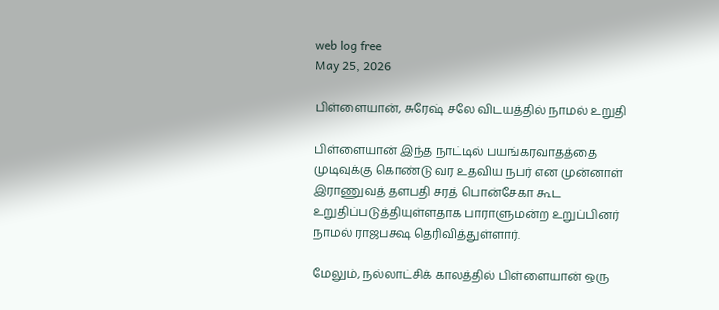web log free
May 25, 2026

பிள்ளையான், சுரேஷ் சலே விடயத்தில் நாமல் உறுதி

பிள்ளையான் இந்த நாட்டில் பயங்கரவாதத்தை முடிவுக்கு கொண்டு வர உதவிய நபர் என முன்னாள் இராணுவத் தளபதி சரத் பொன்சேகா கூட உறுதிப்படுத்தியுள்ளதாக பாராளுமன்ற உறுப்பினர் நாமல் ராஜபக்ஷ தெரிவித்துள்ளார்.

மேலும், நல்லாட்சிக் காலத்தில் பிள்ளையான் ஒரு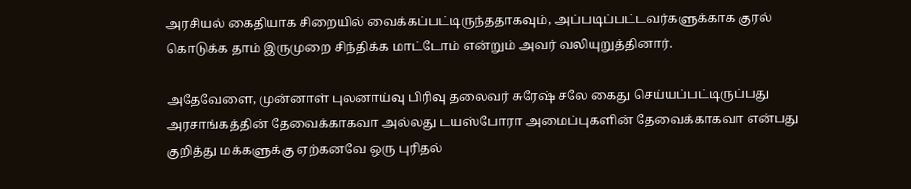அரசியல் கைதியாக சிறையில் வைக்கப்பட்டிருந்ததாகவும், அப்படிப்பட்டவர்களுக்காக குரல் கொடுக்க தாம் இருமுறை சிந்திக்க மாட்டோம் என்றும் அவர் வலியுறுத்தினார்.

அதேவேளை, முன்னாள் புலனாய்வு பிரிவு தலைவர் சுரேஷ் சலே கைது செய்யப்பட்டிருப்பது அரசாங்கத்தின் தேவைக்காகவா அல்லது டயஸ்போரா அமைப்புகளின் தேவைக்காகவா என்பது குறித்து மக்களுக்கு ஏற்கனவே ஒரு புரிதல்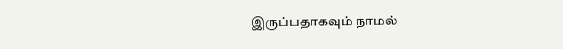இருப்பதாகவும் நாமல்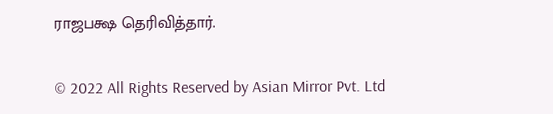ராஜபக்ஷ தெரிவித்தார்.

© 2022 All Rights Reserved by Asian Mirror Pvt. Ltd